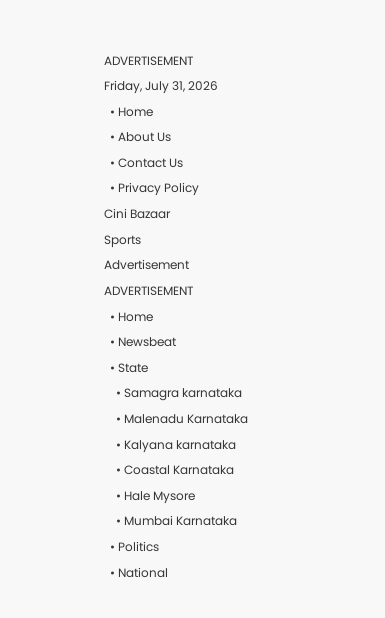ADVERTISEMENT
Friday, July 31, 2026
  • Home
  • About Us
  • Contact Us
  • Privacy Policy
Cini Bazaar
Sports
Advertisement
ADVERTISEMENT
  • Home
  • Newsbeat
  • State
    • Samagra karnataka
    • Malenadu Karnataka
    • Kalyana karnataka
    • Coastal Karnataka
    • Hale Mysore
    • Mumbai Karnataka
  • Politics
  • National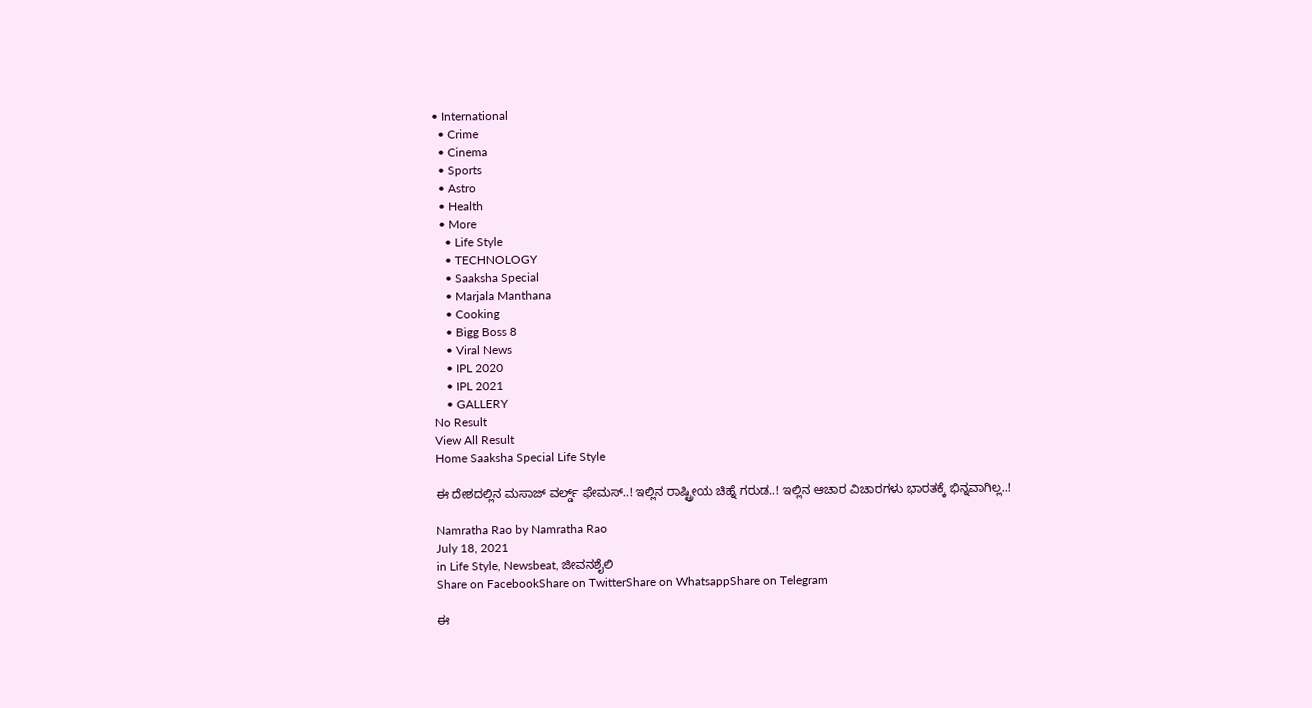• International
  • Crime
  • Cinema
  • Sports
  • Astro
  • Health
  • More
    • Life Style
    • TECHNOLOGY
    • Saaksha Special
    • Marjala Manthana
    • Cooking
    • Bigg Boss 8
    • Viral News
    • IPL 2020
    • IPL 2021
    • GALLERY
No Result
View All Result
Home Saaksha Special Life Style

ಈ ದೇಶದಲ್ಲಿನ ಮಸಾಜ್ ವರ್ಲ್ಡ್ ಫೇಮಸ್..! ಇಲ್ಲಿನ ರಾಷ್ಟ್ರೀಯ ಚಿಹ್ನೆ ಗರುಡ..! ಇಲ್ಲಿನ ಆಚಾರ ವಿಚಾರಗಳು ಭಾರತಕ್ಕೆ ಭಿನ್ನವಾಗಿಲ್ಲ..!

Namratha Rao by Namratha Rao
July 18, 2021
in Life Style, Newsbeat, ಜೀವನಶೈಲಿ
Share on FacebookShare on TwitterShare on WhatsappShare on Telegram

ಈ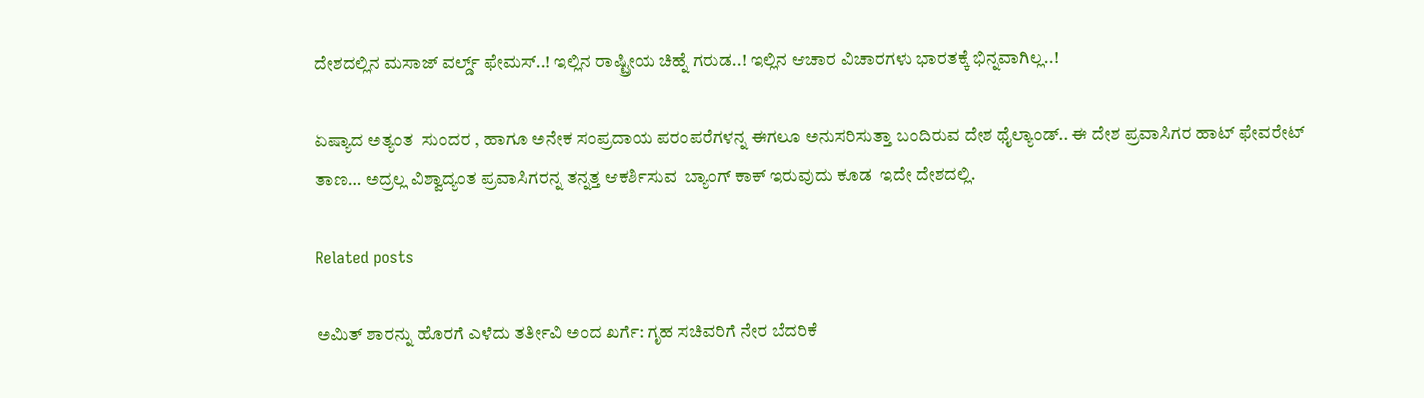ದೇಶದಲ್ಲಿನ ಮಸಾಜ್ ವರ್ಲ್ಡ್ ಫೇಮಸ್..! ಇಲ್ಲಿನ ರಾಷ್ಟ್ರೀಯ ಚಿಹ್ನೆ ಗರುಡ..! ಇಲ್ಲಿನ ಆಚಾರ ವಿಚಾರಗಳು ಭಾರತಕ್ಕೆ ಭಿನ್ನವಾಗಿಲ್ಲ..!

ಏಷ್ಯಾದ ಅತ್ಯಂತ  ಸುಂದರ , ಹಾಗೂ ಅನೇಕ ಸಂಪ್ರದಾಯ ಪರಂಪರೆಗಳನ್ನ ಈಗಲೂ ಅನುಸರಿಸುತ್ತಾ ಬಂದಿರುವ ದೇಶ ಥೈಲ್ಯಾಂಡ್.. ಈ ದೇಶ ಪ್ರವಾಸಿಗರ ಹಾಟ್ ಫೇವರೇಟ್ ತಾಣ… ಅದ್ರಲ್ಲ ವಿಶ್ವಾದ್ಯಂತ ಪ್ರವಾಸಿಗರನ್ನ ತನ್ನತ್ತ ಆಕರ್ಶಿಸುವ  ಬ್ಯಾಂಗ್ ಕಾಕ್ ಇರುವುದು ಕೂಡ  ಇದೇ ದೇಶದಲ್ಲಿ.

Related posts

ಅಮಿತ್ ಶಾರನ್ನು ಹೊರಗೆ ಎಳೆದು ತರ್ತೀವಿ ಅಂದ ಖರ್ಗೆ: ಗೃಹ ಸಚಿವರಿಗೆ ನೇರ ಬೆದರಿಕೆ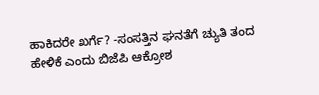ಹಾಕಿದರೇ ಖರ್ಗೆ? -ಸಂಸತ್ತಿನ ಘನತೆಗೆ ಚ್ಯುತಿ ತಂದ ಹೇಳಿಕೆ ಎಂದು ಬಿಜೆಪಿ ಆಕ್ರೋಶ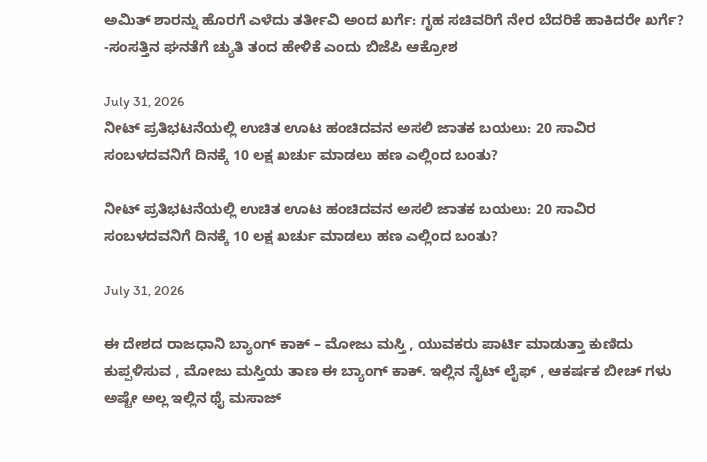ಅಮಿತ್ ಶಾರನ್ನು ಹೊರಗೆ ಎಳೆದು ತರ್ತೀವಿ ಅಂದ ಖರ್ಗೆ: ಗೃಹ ಸಚಿವರಿಗೆ ನೇರ ಬೆದರಿಕೆ ಹಾಕಿದರೇ ಖರ್ಗೆ? -ಸಂಸತ್ತಿನ ಘನತೆಗೆ ಚ್ಯುತಿ ತಂದ ಹೇಳಿಕೆ ಎಂದು ಬಿಜೆಪಿ ಆಕ್ರೋಶ

July 31, 2026
ನೀಟ್ ಪ್ರತಿಭಟನೆಯಲ್ಲಿ ಉಚಿತ ಊಟ ಹಂಚಿದವನ ಅಸಲಿ ಜಾತಕ ಬಯಲು: 20 ಸಾವಿರ ಸಂಬಳದವನಿಗೆ ದಿನಕ್ಕೆ 10 ಲಕ್ಷ ಖರ್ಚು ಮಾಡಲು ಹಣ ಎಲ್ಲಿಂದ ಬಂತು?

ನೀಟ್ ಪ್ರತಿಭಟನೆಯಲ್ಲಿ ಉಚಿತ ಊಟ ಹಂಚಿದವನ ಅಸಲಿ ಜಾತಕ ಬಯಲು: 20 ಸಾವಿರ ಸಂಬಳದವನಿಗೆ ದಿನಕ್ಕೆ 10 ಲಕ್ಷ ಖರ್ಚು ಮಾಡಲು ಹಣ ಎಲ್ಲಿಂದ ಬಂತು?

July 31, 2026

ಈ ದೇಶದ ರಾಜಧಾನಿ ಬ್ಯಾಂಗ್ ಕಾಕ್ – ಮೋಜು ಮಸ್ತಿ , ಯುವಕರು ಪಾರ್ಟಿ ಮಾಡುತ್ತಾ ಕುಣಿದು ಕುಪ್ಪಳಿಸುವ , ಮೋಜು ಮಸ್ತಿಯ ತಾಣ ಈ ಬ್ಯಾಂಗ್ ಕಾಕ್. ಇಲ್ಲಿನ ನೈಟ್ ಲೈಫ್ , ಆಕರ್ಷಕ ಬೀಚ್ ಗಳು ಅಷ್ಟೇ ಅಲ್ಲ ಇಲ್ಲಿನ ಥೈ ಮಸಾಜ್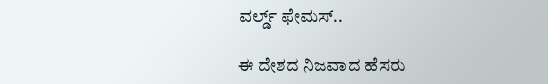ವರ್ಲ್ಡ್ ಫೇಮಸ್..

ಈ ದೇಶದ ನಿಜವಾದ ಹೆಸರು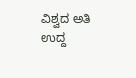ವಿಶ್ವದ ಅತಿ ಉದ್ದ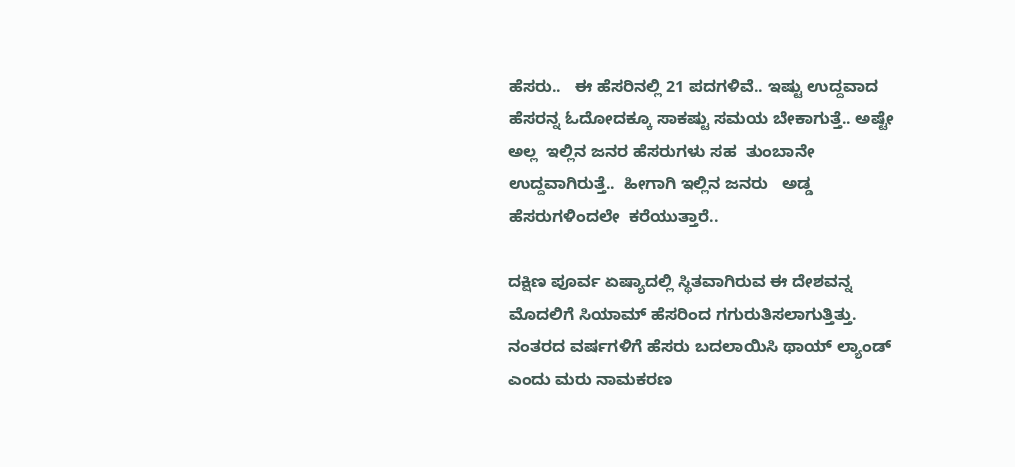ಹೆಸರು..   ಈ ಹೆಸರಿನಲ್ಲಿ 21 ಪದಗಳಿವೆ.. ಇಷ್ಟು ಉದ್ದವಾದ ಹೆಸರನ್ನ ಓದೋದಕ್ಕೂ ಸಾಕಷ್ಟು ಸಮಯ ಬೇಕಾಗುತ್ತೆ.. ಅಷ್ಟೇ ಅಲ್ಲ  ಇಲ್ಲಿನ ಜನರ ಹೆಸರುಗಳು ಸಹ  ತುಂಬಾನೇ ಉದ್ದವಾಗಿರುತ್ತೆ..  ಹೀಗಾಗಿ ಇಲ್ಲಿನ ಜನರು   ಅಡ್ಡ ಹೆಸರುಗಳಿಂದಲೇ  ಕರೆಯುತ್ತಾರೆ..

ದಕ್ಷಿಣ ಪೂರ್ವ ಏಷ್ಯಾದಲ್ಲಿ ಸ್ಥಿತವಾಗಿರುವ ಈ ದೇಶವನ್ನ ಮೊದಲಿಗೆ ಸಿಯಾಮ್ ಹೆಸರಿಂದ ಗಗುರುತಿಸಲಾಗುತ್ತಿತ್ತು. ನಂತರದ ವರ್ಷಗಳಿಗೆ ಹೆಸರು ಬದಲಾಯಿಸಿ ಥಾಯ್ ಲ್ಯಾಂಡ್ ಎಂದು ಮರು ನಾಮಕರಣ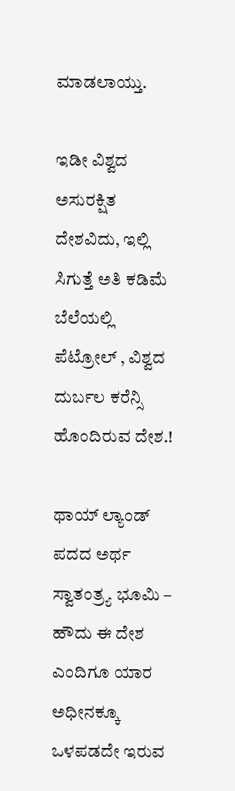ಮಾಡಲಾಯ್ತು.

ಇಡೀ ವಿಶ್ವದ ಅಸುರಕ್ಷಿತ ದೇಶವಿದು, ಇಲ್ಲಿ ಸಿಗುತ್ತೆ ಅತಿ ಕಡಿಮೆ ಬೆಲೆಯಲ್ಲಿ ಪೆಟ್ರೋಲ್ , ವಿಶ್ವದ ದುರ್ಬಲ ಕರೆನ್ಸಿ ಹೊಂದಿರುವ ದೇಶ.!

ಥಾಯ್ ಲ್ಯಾಂಡ್ ಪದದ ಅರ್ಥ  ಸ್ವಾತಂತ್ರ್ಯ ಭೂಮಿ – ಹೌದು ಈ ದೇಶ ಎಂದಿಗೂ ಯಾರ ಅಧೀನಕ್ಕೂ ಒಳಪಡದೇ ಇರುವ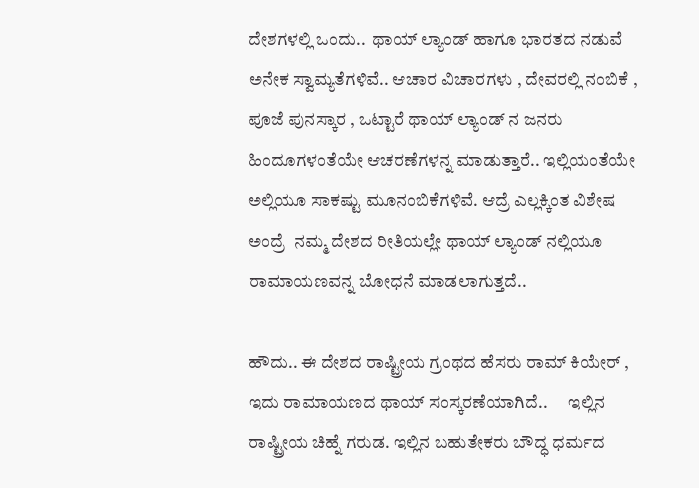ದೇಶಗಳಲ್ಲಿ ಒಂದು..  ಥಾಯ್ ಲ್ಯಾಂಡ್ ಹಾಗೂ ಭಾರತದ ನಡುವೆ ಅನೇಕ ಸ್ವಾಮ್ಯತೆಗಳಿವೆ.. ಆಚಾರ ವಿಚಾರಗಳು , ದೇವರಲ್ಲಿ ನಂಬಿಕೆ , ಪೂಜೆ ಪುನಸ್ಕಾರ , ಒಟ್ಟಾರೆ ಥಾಯ್ ಲ್ಯಾಂಡ್ ನ ಜನರು ಹಿಂದೂಗಳಂತೆಯೇ ಆಚರಣೆಗಳನ್ನ ಮಾಡುತ್ತಾರೆ.. ಇಲ್ಲಿಯಂತೆಯೇ ಅಲ್ಲಿಯೂ ಸಾಕಷ್ಟು ಮೂನಂಬಿಕೆಗಳಿವೆ. ಆದ್ರೆ ಎಲ್ಲಕ್ಕಿಂತ ವಿಶೇಷ ಅಂದ್ರೆ  ನಮ್ಮ ದೇಶದ ರೀತಿಯಲ್ಲೇ ಥಾಯ್ ಲ್ಯಾಂಡ್ ನಲ್ಲಿಯೂ ರಾಮಾಯಣವನ್ನ ಬೋಧನೆ ಮಾಡಲಾಗುತ್ತದೆ..

ಹೌದು.. ಈ ದೇಶದ ರಾಷ್ಟ್ರೀಯ ಗ್ರಂಥದ ಹೆಸರು ರಾಮ್ ಕಿಯೇರ್ , ಇದು ರಾಮಾಯಣದ ಥಾಯ್ ಸಂಸ್ಕರಣೆಯಾಗಿದೆ..      ಇಲ್ಲಿನ ರಾಷ್ಟ್ರೀಯ ಚಿಹ್ನೆ ಗರುಡ. ಇಲ್ಲಿನ ಬಹುತೇಕರು ಬೌದ್ಧ ಧರ್ಮದ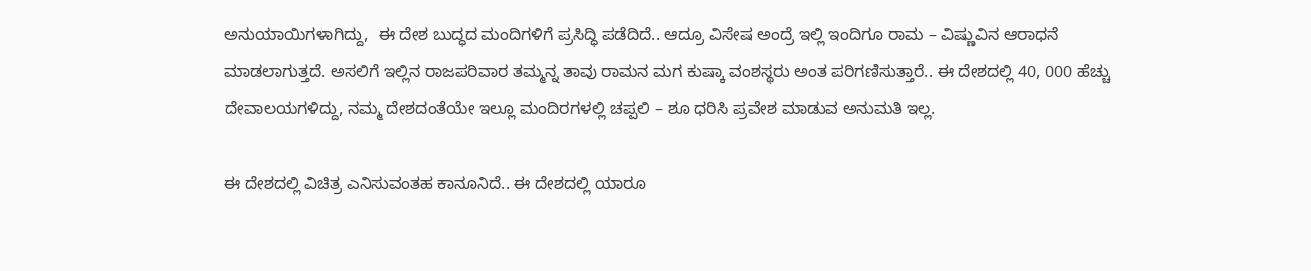ಅನುಯಾಯಿಗಳಾಗಿದ್ದು,  ಈ ದೇಶ ಬುದ್ಧದ ಮಂದಿಗಳಿಗೆ ಪ್ರಸಿದ್ಧಿ ಪಡೆದಿದೆ.. ಆದ್ರೂ ವಿಸೇಷ ಅಂದ್ರೆ ಇಲ್ಲಿ ಇಂದಿಗೂ ರಾಮ – ವಿಷ್ಣುವಿನ ಆರಾಧನೆ ಮಾಡಲಾಗುತ್ತದೆ. ಅಸಲಿಗೆ ಇಲ್ಲಿನ ರಾಜಪರಿವಾರ ತಮ್ಮನ್ನ ತಾವು ರಾಮನ ಮಗ ಕುಷ್ಕಾ ವಂಶಸ್ಥರು ಅಂತ ಪರಿಗಣಿಸುತ್ತಾರೆ.. ಈ ದೇಶದಲ್ಲಿ 40, 000 ಹೆಚ್ಚು ದೇವಾಲಯಗಳಿದ್ದು, ನಮ್ಮ ದೇಶದಂತೆಯೇ ಇಲ್ಲೂ ಮಂದಿರಗಳಲ್ಲಿ ಚಪ್ಪಲಿ – ಶೂ ಧರಿಸಿ ಪ್ರವೇಶ ಮಾಡುವ ಅನುಮತಿ ಇಲ್ಲ.

ಈ ದೇಶದಲ್ಲಿ ವಿಚಿತ್ರ ಎನಿಸುವಂತಹ ಕಾನೂನಿದೆ.. ಈ ದೇಶದಲ್ಲಿ ಯಾರೂ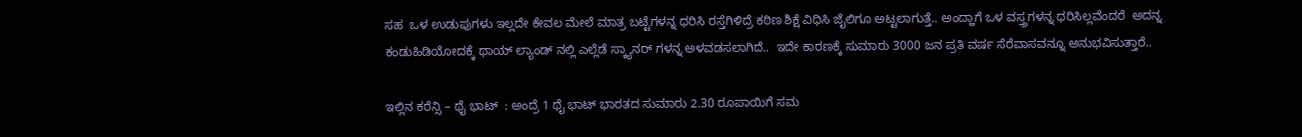ಸಹ  ಒಳ ಉಡುಪುಗಳು ಇಲ್ಲದೇ ಕೇವಲ ಮೇಲೆ ಮಾತ್ರ ಬಟ್ಟೆಗಳನ್ನ ಧರಿಸಿ ರಸ್ತೆಗಿಳಿದ್ರೆ ಕಠಿಣ ಶಿಕ್ಷೆ ವಿಧಿಸಿ ಜೈಲಿಗೂ ಅಟ್ಟಲಾಗುತ್ತೆ.. ಅಂದ್ಹಾಗೆ ಒಳ ವಸ್ತ್ರಗಳನ್ನ ಧರಿಸಿಲ್ಲವೆಂದರೆ  ಅದನ್ನ ಕಂಡುಹಿಡಿಯೋದಕ್ಕೆ ಥಾಯ್ ಲ್ಯಾಂಡ್ ನಲ್ಲಿ ಎಲ್ಲೆಡೆ ಸ್ಕ್ಯಾನರ್ ಗಳನ್ನ ಅಳವಡಸಲಾಗಿದೆ..  ಇದೇ ಕಾರಣಕ್ಕೆ ಸುಮಾರು 3000 ಜನ ಪ್ರತಿ ವರ್ಷ ಸೆರೆವಾಸವನ್ನೂ ಅನುಭವಿಸುತ್ತಾರೆ..

ಇಲ್ಲಿನ ಕರೆನ್ಸಿ – ಥೈ ಭಾಟ್  : ಅಂದ್ರೆ 1 ಥೈ ಭಾಟ್ ಭಾರತದ ಸುಮಾರು 2.30 ರೂಪಾಯಿಗೆ ಸಮ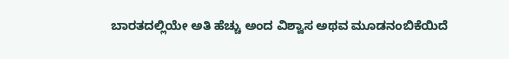ಬಾರತದಲ್ಲಿಯೇ ಅತಿ ಹೆಚ್ಚು ಅಂದ ವಿಶ್ವಾಸ ಅಥವ ಮೂಡನಂಬಿಕೆಯಿದೆ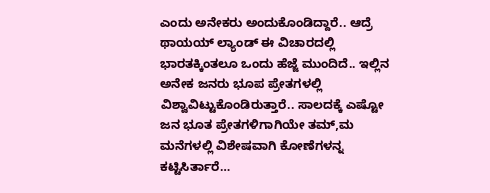ಎಂದು ಅನೇಕರು ಅಂದುಕೊಂಡಿದ್ದಾರೆ.. ಆದ್ರೆ ಥಾಯಯ್ ಲ್ಯಾಂಡ್ ಈ ವಿಚಾರದಲ್ಲಿ ಭಾರತಕ್ಕಿಂತಲೂ ಒಂದು ಹೆಜ್ಜೆ ಮುಂದಿದೆ.. ಇಲ್ಲಿನ ಅನೇಕ ಜನರು ಭೂಪ ಪ್ರೇತಗಳಲ್ಲಿ ವಿಶ್ವಾವಿಟ್ಟುಕೊಂಡಿರುತ್ತಾರೆ.. ಸಾಲದಕ್ಕೆ ಎಷ್ಟೋ ಜನ ಭೂತ ಪ್ರೇತಗಳಿಗಾಗಿಯೇ ತಮ್,ಮ ಮನೆಗಳಲ್ಲಿ ವಿಶೇಷವಾಗಿ ಕೋಣೆಗಳನ್ನ ಕಟ್ಟಿಸಿರ್ತಾರೆ…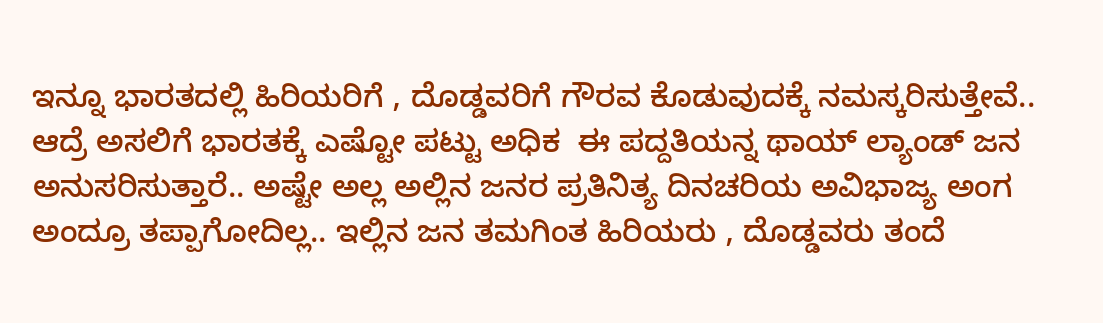ಇನ್ನೂ ಭಾರತದಲ್ಲಿ ಹಿರಿಯರಿಗೆ , ದೊಡ್ಡವರಿಗೆ ಗೌರವ ಕೊಡುವುದಕ್ಕೆ ನಮಸ್ಕರಿಸುತ್ತೇವೆ.. ಆದ್ರೆ ಅಸಲಿಗೆ ಭಾರತಕ್ಕೆ ಎಷ್ಟೋ ಪಟ್ಟು ಅಧಿಕ  ಈ ಪದ್ದತಿಯನ್ನ ಥಾಯ್ ಲ್ಯಾಂಡ್ ಜನ ಅನುಸರಿಸುತ್ತಾರೆ.. ಅಷ್ಟೇ ಅಲ್ಲ ಅಲ್ಲಿನ ಜನರ ಪ್ರತಿನಿತ್ಯ ದಿನಚರಿಯ ಅವಿಭಾಜ್ಯ ಅಂಗ ಅಂದ್ರೂ ತಪ್ಪಾಗೋದಿಲ್ಲ.. ಇಲ್ಲಿನ ಜನ ತಮಗಿಂತ ಹಿರಿಯರು , ದೊಡ್ಡವರು ತಂದೆ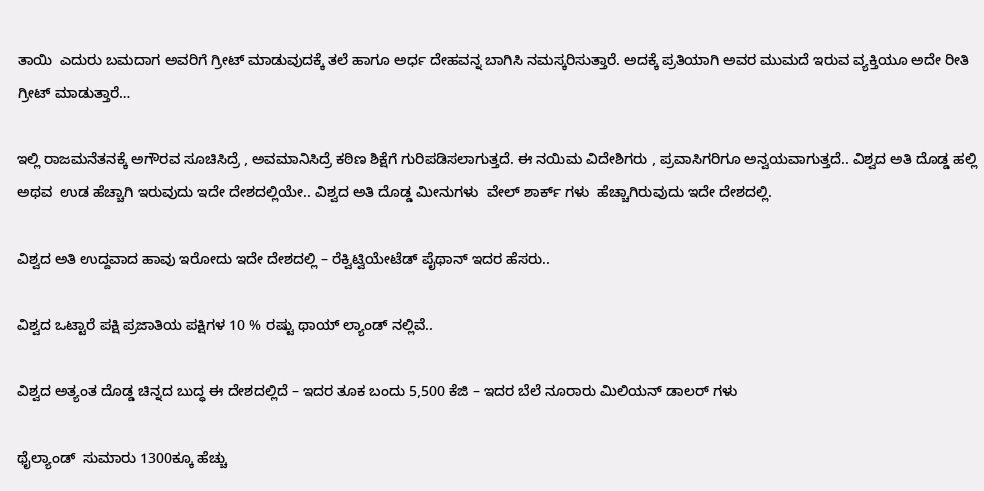ತಾಯಿ  ಎದುರು ಬಮದಾಗ ಅವರಿಗೆ ಗ್ರೀಟ್ ಮಾಡುವುದಕ್ಕೆ ತಲೆ ಹಾಗೂ ಅರ್ಧ ದೇಹವನ್ನ ಬಾಗಿಸಿ ನಮಸ್ಕರಿಸುತ್ತಾರೆ. ಅದಕ್ಕೆ ಪ್ರತಿಯಾಗಿ ಅವರ ಮುಮದೆ ಇರುವ ವ್ಯಕ್ತಿಯೂ ಅದೇ ರೀತಿ ಗ್ರೀಟ್ ಮಾಡುತ್ತಾರೆ…

ಇಲ್ಲಿ ರಾಜಮನೆತನಕ್ಕೆ ಅಗೌರವ ಸೂಚಿಸಿದ್ರೆ , ಅವಮಾನಿಸಿದ್ರೆ ಕಠಿಣ ಶಿಕ್ಷೆಗೆ ಗುರಿಪಡಿಸಲಾಗುತ್ತದೆ. ಈ ನಯಿಮ ವಿದೇಶಿಗರು , ಪ್ರವಾಸಿಗರಿಗೂ ಅನ್ವಯವಾಗುತ್ತದೆ.. ವಿಶ್ವದ ಅತಿ ದೊಡ್ಡ ಹಲ್ಲಿ ಅಥವ  ಉಡ ಹೆಚ್ಚಾಗಿ ಇರುವುದು ಇದೇ ದೇಶದಲ್ಲಿಯೇ.. ವಿಶ್ವದ ಅತಿ ದೊಡ್ಡ ಮೀನುಗಳು  ವೇಲ್ ಶಾರ್ಕ್ ಗಳು  ಹೆಚ್ಚಾಗಿರುವುದು ಇದೇ ದೇಶದಲ್ಲಿ.

ವಿಶ್ವದ ಅತಿ ಉದ್ದವಾದ ಹಾವು ಇರೋದು ಇದೇ ದೇಶದಲ್ಲಿ – ರೆಕ್ವಿಟ್ವಿಯೇಟೆಡ್ ಪೈಥಾನ್ ಇದರ ಹೆಸರು..

ವಿಶ್ವದ ಒಟ್ಟಾರೆ ಪಕ್ಷಿ ಪ್ರಜಾತಿಯ ಪಕ್ಷಿಗಳ 10 % ರಷ್ಟು ಥಾಯ್ ಲ್ಯಾಂಡ್ ನಲ್ಲಿವೆ..

ವಿಶ್ವದ ಅತ್ಯಂತ ದೊಡ್ಡ ಚಿನ್ನದ ಬುದ್ಧ ಈ ದೇಶದಲ್ಲಿದೆ – ಇದರ ತೂಕ ಬಂದು 5,500 ಕೆಜಿ – ಇದರ ಬೆಲೆ ನೂರಾರು ಮಿಲಿಯನ್ ಡಾಲರ್ ಗಳು

ಥೈಲ್ಯಾಂಡ್  ಸುಮಾರು 1300ಕ್ಕೂ ಹೆಚ್ಚು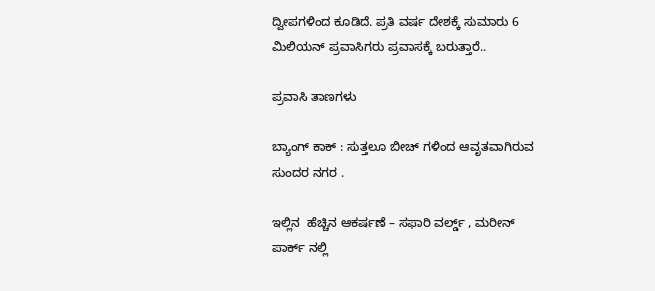ದ್ವೀಪಗಳಿಂದ ಕೂಡಿದೆ. ಪ್ರತಿ ವರ್ಷ ದೇಶಕ್ಕೆ ಸುಮಾರು 6 ಮಿಲಿಯನ್ ಪ್ರವಾಸಿಗರು ಪ್ರವಾಸಕ್ಕೆ ಬರುತ್ತಾರೆ..

ಪ್ರವಾಸಿ ತಾಣಗಳು

ಬ್ಯಾಂಗ್ ಕಾಕ್ : ಸುತ್ತಲೂ ಬೀಚ್ ಗಳಿಂದ ಆವೃತವಾಗಿರುವ ಸುಂದರ ನಗರ .

ಇಲ್ಲಿನ  ಹೆಚ್ಚಿನ ಆಕರ್ಷಣೆ – ಸಫಾರಿ ವರ್ಲ್ಡ್ , ಮರೀನ್ ಪಾರ್ಕ್ ನಲ್ಲಿ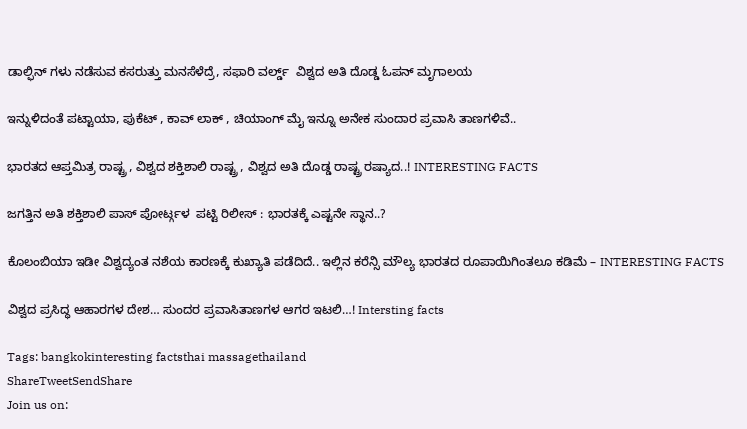ಡಾಲ್ಫಿನ್ ಗಳು ನಡೆಸುವ ಕಸರುತ್ತು ಮನಸೆಳೆದ್ರೆ, ಸಫಾರಿ ವರ್ಲ್ಡ್  ವಿಶ್ವದ ಅತಿ ದೊಡ್ಡ ಓಪನ್ ಮೃಗಾಲಯ

ಇನ್ನುಳಿದಂತೆ ಪಟ್ಟಾಯಾ, ಪುಕೆಟ್ , ಕಾವ್ ಲಾಕ್ , ಚಿಯಾಂಗ್ ಮೈ ಇನ್ನೂ ಅನೇಕ ಸುಂದಾರ ಪ್ರವಾಸಿ ತಾಣಗಳಿವೆ..

ಭಾರತದ ಆಪ್ತಮಿತ್ರ ರಾಷ್ಟ್ರ , ವಿಶ್ವದ ಶಕ್ತಿಶಾಲಿ ರಾಷ್ಟ್ರ , ವಿಶ್ವದ ಅತಿ ದೊಡ್ಡ ರಾಷ್ಟ್ರ ರಷ್ಯಾದ..! INTERESTING FACTS

ಜಗತ್ತಿನ ಅತಿ ಶಕ್ತಿಶಾಲಿ ಪಾಸ್ ಪೋರ್ಟ್ಗಳ  ಪಟ್ಟಿ ರಿಲೀಸ್ : ಭಾರತಕ್ಕೆ ಎಷ್ಟನೇ ಸ್ಥಾನ..?

ಕೊಲಂಬಿಯಾ ಇಡೀ ವಿಶ್ವದ್ಯಂತ ನಶೆಯ ಕಾರಣಕ್ಕೆ ಕುಖ್ಯಾತಿ ಪಡೆದಿದೆ.. ಇಲ್ಲಿನ ಕರೆನ್ಸಿ ಮೌಲ್ಯ ಭಾರತದ ರೂಪಾಯಿಗಿಂತಲೂ ಕಡಿಮೆ – INTERESTING FACTS

ವಿಶ್ವದ ಪ್ರಸಿದ್ಧ ಆಹಾರಗಳ ದೇಶ… ಸುಂದರ ಪ್ರವಾಸಿತಾಣಗಳ ಆಗರ ಇಟಲಿ…! Intersting facts

Tags: bangkokinteresting factsthai massagethailand
ShareTweetSendShare
Join us on: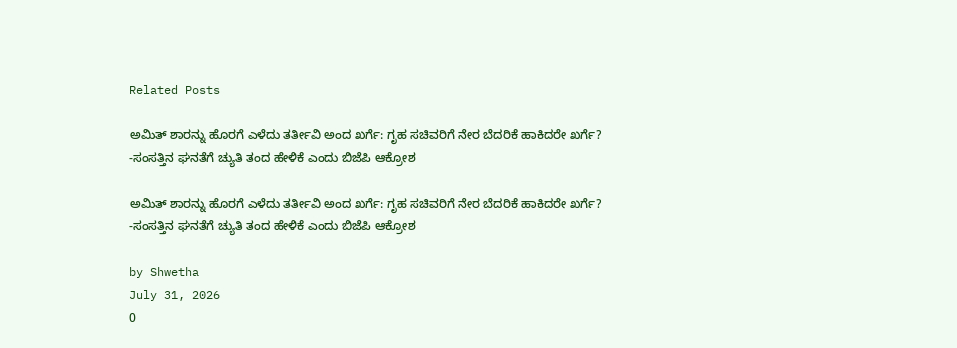Related Posts

ಅಮಿತ್ ಶಾರನ್ನು ಹೊರಗೆ ಎಳೆದು ತರ್ತೀವಿ ಅಂದ ಖರ್ಗೆ: ಗೃಹ ಸಚಿವರಿಗೆ ನೇರ ಬೆದರಿಕೆ ಹಾಕಿದರೇ ಖರ್ಗೆ? -ಸಂಸತ್ತಿನ ಘನತೆಗೆ ಚ್ಯುತಿ ತಂದ ಹೇಳಿಕೆ ಎಂದು ಬಿಜೆಪಿ ಆಕ್ರೋಶ

ಅಮಿತ್ ಶಾರನ್ನು ಹೊರಗೆ ಎಳೆದು ತರ್ತೀವಿ ಅಂದ ಖರ್ಗೆ: ಗೃಹ ಸಚಿವರಿಗೆ ನೇರ ಬೆದರಿಕೆ ಹಾಕಿದರೇ ಖರ್ಗೆ? -ಸಂಸತ್ತಿನ ಘನತೆಗೆ ಚ್ಯುತಿ ತಂದ ಹೇಳಿಕೆ ಎಂದು ಬಿಜೆಪಿ ಆಕ್ರೋಶ

by Shwetha
July 31, 2026
0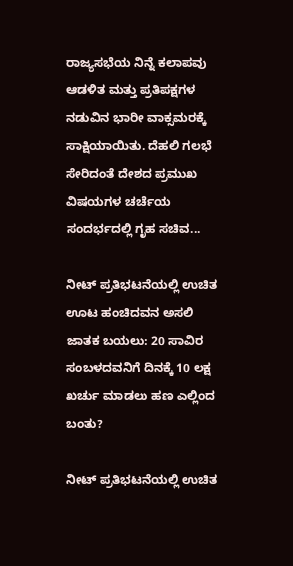ರಾಜ್ಯಸಭೆಯ ನಿನ್ನೆ ಕಲಾಪವು ಆಡಳಿತ ಮತ್ತು ಪ್ರತಿಪಕ್ಷಗಳ ನಡುವಿನ ಭಾರೀ ವಾಕ್ಸಮರಕ್ಕೆ ಸಾಕ್ಷಿಯಾಯಿತು. ದೆಹಲಿ ಗಲಭೆ ಸೇರಿದಂತೆ ದೇಶದ ಪ್ರಮುಖ ವಿಷಯಗಳ ಚರ್ಚೆಯ ಸಂದರ್ಭದಲ್ಲಿ ಗೃಹ ಸಚಿವ...

ನೀಟ್ ಪ್ರತಿಭಟನೆಯಲ್ಲಿ ಉಚಿತ ಊಟ ಹಂಚಿದವನ ಅಸಲಿ ಜಾತಕ ಬಯಲು: 20 ಸಾವಿರ ಸಂಬಳದವನಿಗೆ ದಿನಕ್ಕೆ 10 ಲಕ್ಷ ಖರ್ಚು ಮಾಡಲು ಹಣ ಎಲ್ಲಿಂದ ಬಂತು?

ನೀಟ್ ಪ್ರತಿಭಟನೆಯಲ್ಲಿ ಉಚಿತ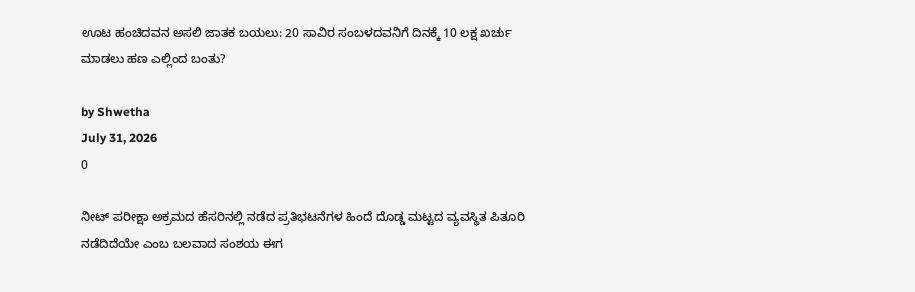ಊಟ ಹಂಚಿದವನ ಅಸಲಿ ಜಾತಕ ಬಯಲು: 20 ಸಾವಿರ ಸಂಬಳದವನಿಗೆ ದಿನಕ್ಕೆ 10 ಲಕ್ಷ ಖರ್ಚು ಮಾಡಲು ಹಣ ಎಲ್ಲಿಂದ ಬಂತು?

by Shwetha
July 31, 2026
0

ನೀಟ್ ಪರೀಕ್ಷಾ ಅಕ್ರಮದ ಹೆಸರಿನಲ್ಲಿ ನಡೆದ ಪ್ರತಿಭಟನೆಗಳ ಹಿಂದೆ ದೊಡ್ಡ ಮಟ್ಟದ ವ್ಯವಸ್ಥಿತ ಪಿತೂರಿ ನಡೆದಿದೆಯೇ ಎಂಬ ಬಲವಾದ ಸಂಶಯ ಈಗ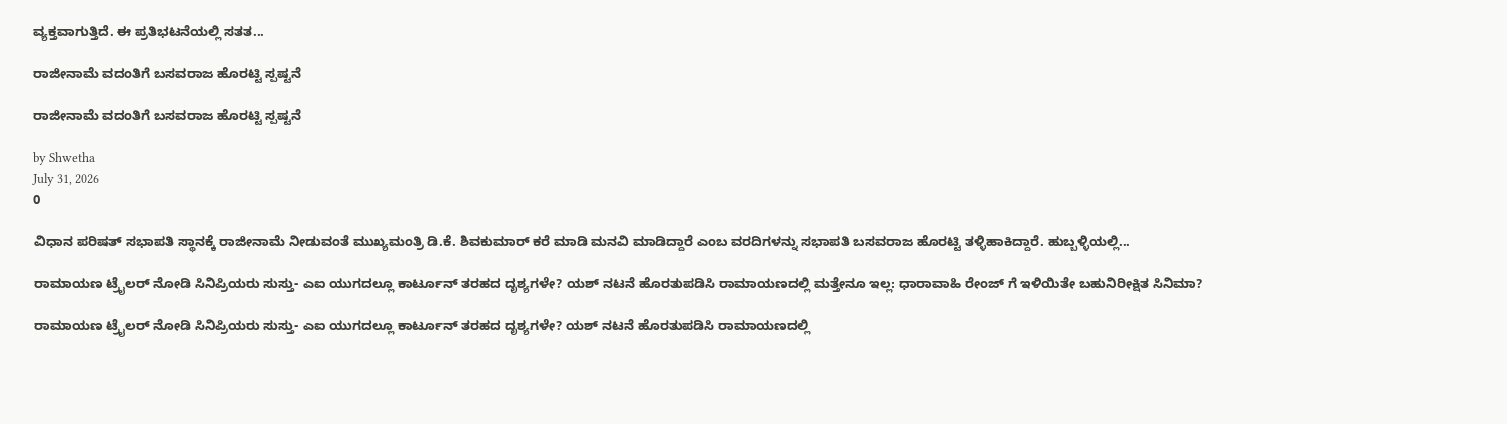ವ್ಯಕ್ತವಾಗುತ್ತಿದೆ. ಈ ಪ್ರತಿಭಟನೆಯಲ್ಲಿ ಸತತ...

ರಾಜೀನಾಮೆ ವದಂತಿಗೆ ಬಸವರಾಜ ಹೊರಟ್ಟಿ ಸ್ಪಷ್ಟನೆ

ರಾಜೀನಾಮೆ ವದಂತಿಗೆ ಬಸವರಾಜ ಹೊರಟ್ಟಿ ಸ್ಪಷ್ಟನೆ

by Shwetha
July 31, 2026
0

ವಿಧಾನ ಪರಿಷತ್ ಸಭಾಪತಿ ಸ್ಥಾನಕ್ಕೆ ರಾಜೀನಾಮೆ ನೀಡುವಂತೆ ಮುಖ್ಯಮಂತ್ರಿ ಡಿ.ಕೆ. ಶಿವಕುಮಾರ್ ಕರೆ ಮಾಡಿ ಮನವಿ ಮಾಡಿದ್ದಾರೆ ಎಂಬ ವರದಿಗಳನ್ನು ಸಭಾಪತಿ ಬಸವರಾಜ ಹೊರಟ್ಟಿ ತಳ್ಳಿಹಾಕಿದ್ದಾರೆ. ಹುಬ್ಬಳ್ಳಿಯಲ್ಲಿ...

ರಾಮಾಯಣ ಟ್ರೈಲರ್ ನೋಡಿ ಸಿನಿಪ್ರಿಯರು ಸುಸ್ತು- ಎಐ ಯುಗದಲ್ಲೂ ಕಾರ್ಟೂನ್ ತರಹದ ದೃಶ್ಯಗಳೇ? ಯಶ್ ನಟನೆ ಹೊರತುಪಡಿಸಿ ರಾಮಾಯಣದಲ್ಲಿ ಮತ್ತೇನೂ ಇಲ್ಲ: ಧಾರಾವಾಹಿ ರೇಂಜ್ ಗೆ ಇಳಿಯಿತೇ ಬಹುನಿರೀಕ್ಷಿತ ಸಿನಿಮಾ?

ರಾಮಾಯಣ ಟ್ರೈಲರ್ ನೋಡಿ ಸಿನಿಪ್ರಿಯರು ಸುಸ್ತು- ಎಐ ಯುಗದಲ್ಲೂ ಕಾರ್ಟೂನ್ ತರಹದ ದೃಶ್ಯಗಳೇ? ಯಶ್ ನಟನೆ ಹೊರತುಪಡಿಸಿ ರಾಮಾಯಣದಲ್ಲಿ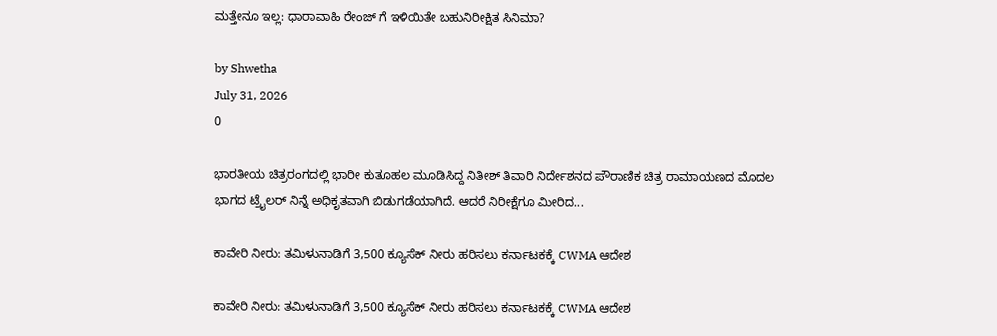ಮತ್ತೇನೂ ಇಲ್ಲ: ಧಾರಾವಾಹಿ ರೇಂಜ್ ಗೆ ಇಳಿಯಿತೇ ಬಹುನಿರೀಕ್ಷಿತ ಸಿನಿಮಾ?

by Shwetha
July 31, 2026
0

ಭಾರತೀಯ ಚಿತ್ರರಂಗದಲ್ಲಿ ಭಾರೀ ಕುತೂಹಲ ಮೂಡಿಸಿದ್ದ ನಿತೀಶ್ ತಿವಾರಿ ನಿರ್ದೇಶನದ ಪೌರಾಣಿಕ ಚಿತ್ರ ರಾಮಾಯಣದ ಮೊದಲ ಭಾಗದ ಟ್ರೈಲರ್ ನಿನ್ನೆ ಅಧಿಕೃತವಾಗಿ ಬಿಡುಗಡೆಯಾಗಿದೆ. ಆದರೆ ನಿರೀಕ್ಷೆಗೂ ಮೀರಿದ...

ಕಾವೇರಿ ನೀರು: ತಮಿಳುನಾಡಿಗೆ 3,500 ಕ್ಯೂಸೆಕ್ ನೀರು ಹರಿಸಲು ಕರ್ನಾಟಕಕ್ಕೆ CWMA ಆದೇಶ

ಕಾವೇರಿ ನೀರು: ತಮಿಳುನಾಡಿಗೆ 3,500 ಕ್ಯೂಸೆಕ್ ನೀರು ಹರಿಸಲು ಕರ್ನಾಟಕಕ್ಕೆ CWMA ಆದೇಶ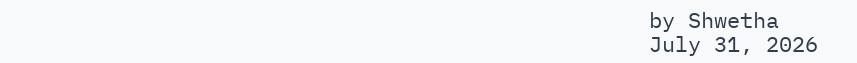by Shwetha
July 31, 2026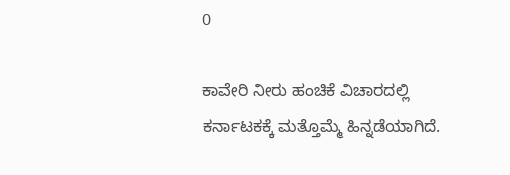0

ಕಾವೇರಿ ನೀರು ಹಂಚಿಕೆ ವಿಚಾರದಲ್ಲಿ ಕರ್ನಾಟಕಕ್ಕೆ ಮತ್ತೊಮ್ಮೆ ಹಿನ್ನಡೆಯಾಗಿದೆ.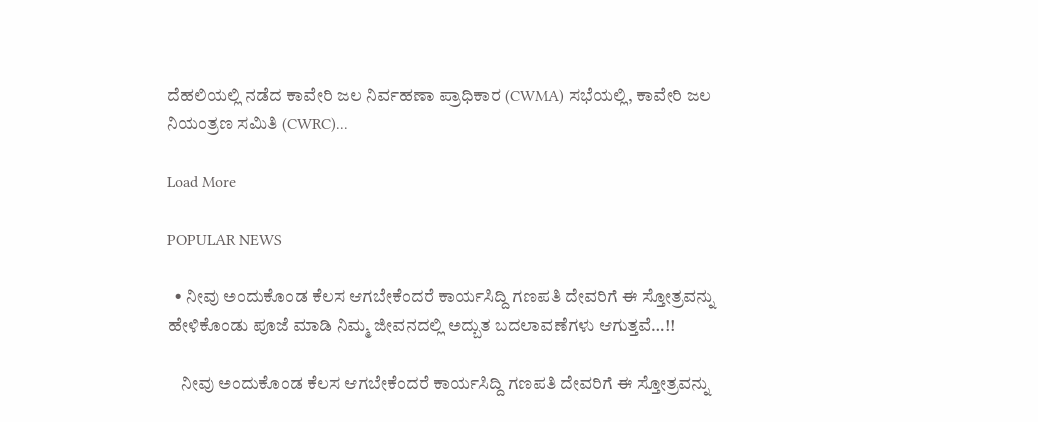ದೆಹಲಿಯಲ್ಲಿ ನಡೆದ ಕಾವೇರಿ ಜಲ ನಿರ್ವಹಣಾ ಪ್ರಾಧಿಕಾರ (CWMA) ಸಭೆಯಲ್ಲಿ, ಕಾವೇರಿ ಜಲ ನಿಯಂತ್ರಣ ಸಮಿತಿ (CWRC)...

Load More

POPULAR NEWS

  • ನೀವು ಅಂದುಕೊಂಡ ಕೆಲಸ ಆಗಬೇಕೆಂದರೆ ಕಾರ್ಯಸಿದ್ದಿ ಗಣಪತಿ ದೇವರಿಗೆ ಈ ಸ್ತೋತ್ರವನ್ನು ಹೇಳಿಕೊಂಡು ಪೂಜೆ ಮಾಡಿ ನಿಮ್ಮ ಜೀವನದಲ್ಲಿ ಅದ್ಬುತ ಬದಲಾವಣೆಗಳು ಆಗುತ್ತವೆ…!!

    ನೀವು ಅಂದುಕೊಂಡ ಕೆಲಸ ಆಗಬೇಕೆಂದರೆ ಕಾರ್ಯಸಿದ್ದಿ ಗಣಪತಿ ದೇವರಿಗೆ ಈ ಸ್ತೋತ್ರವನ್ನು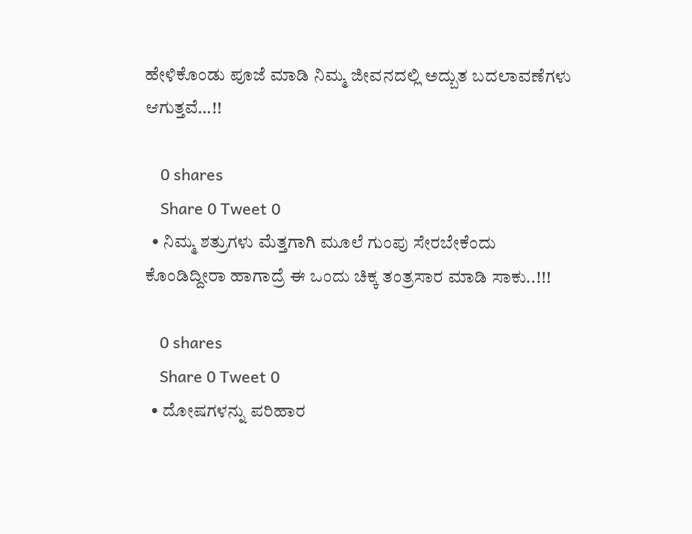ಹೇಳಿಕೊಂಡು ಪೂಜೆ ಮಾಡಿ ನಿಮ್ಮ ಜೀವನದಲ್ಲಿ ಅದ್ಬುತ ಬದಲಾವಣೆಗಳು ಆಗುತ್ತವೆ…!!

    0 shares
    Share 0 Tweet 0
  • ನಿಮ್ಮ ಶತ್ರುಗಳು ಮೆತ್ತಗಾಗಿ ಮೂಲೆ ಗುಂಪು ಸೇರಬೇಕೆಂದು ಕೊಂಡಿದ್ದೀರಾ ಹಾಗಾದ್ರೆ ಈ ಒಂದು ಚಿಕ್ಕ ತಂತ್ರಸಾರ ಮಾಡಿ ಸಾಕು..!!!

    0 shares
    Share 0 Tweet 0
  • ದೋಷಗಳನ್ನು ಪರಿಹಾರ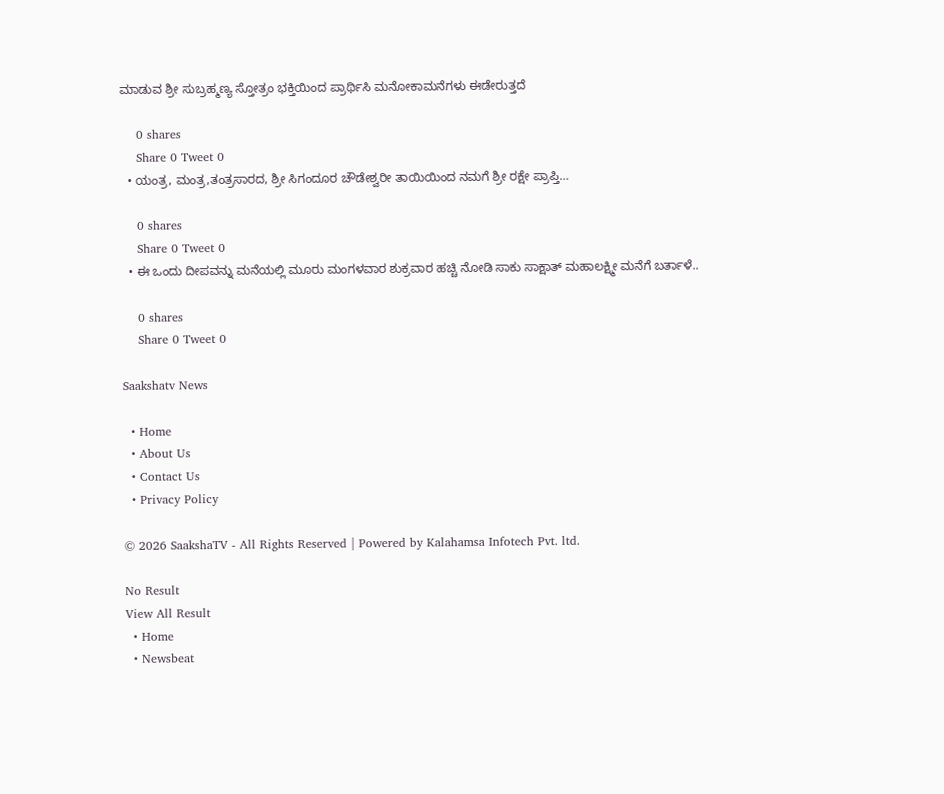ಮಾಡುವ ಶ್ರೀ ಸುಬ್ರಹ್ಮಣ್ಯ ಸ್ತೋತ್ರಂ ಭಕ್ತಿಯಿಂದ ಪ್ರಾರ್ಥಿಸಿ ಮನೋಕಾಮನೆಗಳು ಈಡೇರುತ್ತದೆ

    0 shares
    Share 0 Tweet 0
  • ಯಂತ್ರ, ಮಂತ್ರ,ತಂತ್ರಸಾರದ, ಶ್ರೀ ಸಿಗಂದೂರ ಚೌಡೇಶ್ವರೀ ತಾಯಿಯಿಂದ ನಮಗೆ ಶ್ರೀ ರಕ್ಷೇ ಪ್ರಾಪ್ತಿ…

    0 shares
    Share 0 Tweet 0
  • ಈ ಒಂದು ದೀಪವನ್ನು ಮನೆಯಲ್ಲಿ ಮೂರು ಮಂಗಳವಾರ ಶುಕ್ರವಾರ ಹಚ್ಚಿ ನೋಡಿ ಸಾಕು ಸಾಕ್ಷಾತ್ ಮಹಾಲಕ್ಷ್ಮೀ ಮನೆಗೆ ಬರ್ತಾಳೆ..

    0 shares
    Share 0 Tweet 0

Saakshatv News

  • Home
  • About Us
  • Contact Us
  • Privacy Policy

© 2026 SaakshaTV - All Rights Reserved | Powered by Kalahamsa Infotech Pvt. ltd.

No Result
View All Result
  • Home
  • Newsbeat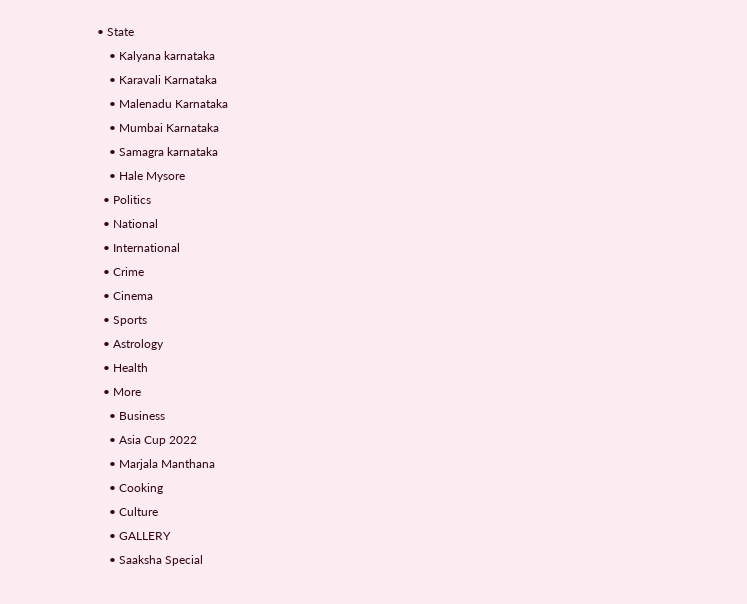• State
    • Kalyana karnataka
    • Karavali Karnataka
    • Malenadu Karnataka
    • Mumbai Karnataka
    • Samagra karnataka
    • Hale Mysore
  • Politics
  • National
  • International
  • Crime
  • Cinema
  • Sports
  • Astrology
  • Health
  • More
    • Business
    • Asia Cup 2022
    • Marjala Manthana
    • Cooking
    • Culture
    • GALLERY
    • Saaksha Special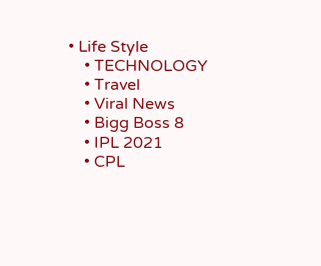• Life Style
    • TECHNOLOGY
    • Travel
    • Viral News
    • Bigg Boss 8
    • IPL 2021
    • CPL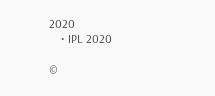2020
    • IPL 2020

©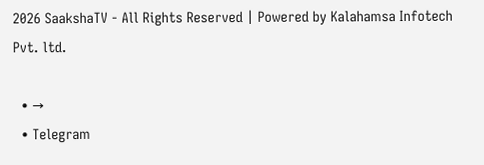2026 SaakshaTV - All Rights Reserved | Powered by Kalahamsa Infotech Pvt. ltd.

  • →
  • Telegram